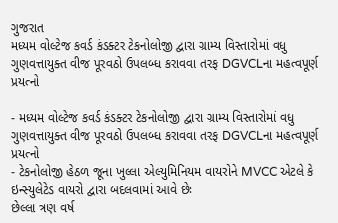ગુજરાત
મધ્યમ વોલ્ટેજ કવર્ડ કંડક્ટર ટેકનોલોજી દ્વારા ગ્રામ્ય વિસ્તારોમાં વધુ ગુણવત્તાયુક્ત વીજ પૂરવઠો ઉપલબ્ધ કરાવવા તરફ DGVCLના મહત્વપૂર્ણ પ્રયત્નો

- મધ્યમ વોલ્ટેજ કવર્ડ કંડક્ટર ટેકનોલોજી દ્વારા ગ્રામ્ય વિસ્તારોમાં વધુ ગુણવત્તાયુક્ત વીજ પૂરવઠો ઉપલબ્ધ કરાવવા તરફ DGVCLના મહત્વપૂર્ણ પ્રયત્નો
- ટેકનોલોજી હેઠળ જૂના ખુલ્લા એલ્યુમિનિયમ વાયરોને MVCC એટલે કે ઇન્સ્યુલેટેડ વાયરો દ્વારા બદલવામાં આવે છેઃ
છેલ્લા ત્રણ વર્ષ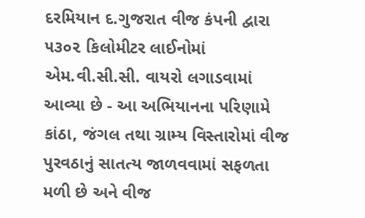દરમિયાન દ.ગુજરાત વીજ કંપની દ્વારા ૫૩૦૨ કિલોમીટર લાઈનોમાં એમ.વી.સી.સી. વાયરો લગાડવામાં આવ્યા છે - આ અભિયાનના પરિણામે કાંઠા, જંગલ તથા ગ્રામ્ય વિસ્તારોમાં વીજ પુરવઠાનું સાતત્ય જાળવવામાં સફળતા મળી છે અને વીજ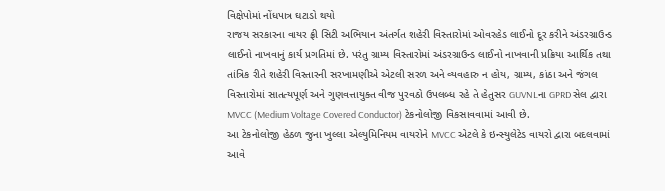વિક્ષેપોમાં નોંધપાત્ર ઘટાડો થયો
રાજય સરકારના વાયર ફ્રી સિટી અભિયાન અંતર્ગત શહેરી વિસ્તારોમાં ઓવરહેડ લાઈનો દૂર કરીને અંડરગ્રાઉન્ડ લાઈનો નાખવાનું કાર્ય પ્રગતિમાં છે. પરંતુ ગ્રામ્ય વિસ્તારોમાં અંડરગ્રાઉન્ડ લાઈનો નાખવાની પ્રક્રિયા આર્થિક તથા તાંત્રિક રીતે શહેરી વિસ્તારની સરખામણીએ એટલી સરળ અને વ્યવહારુ ન હોય, ગ્રામ્ય, કાંઠા અને જંગલ વિસ્તારોમાં સાતત્યપૂર્ણ અને ગુણવત્તાયુક્ત વીજ પુરવઠો ઉપલબ્ધ રહે તે હેતુસર GUVNLના GPRD સેલ દ્વારા MVCC (Medium Voltage Covered Conductor) ટેકનોલોજી વિકસાવવામાં આવી છે.
આ ટેકનોલોજી હેઠળ જુના ખુલ્લા એલ્યુમિનિયમ વાયરોને MVCC એટલે કે ઇન્સ્યુલેટેડ વાયરો દ્વારા બદલવામાં આવે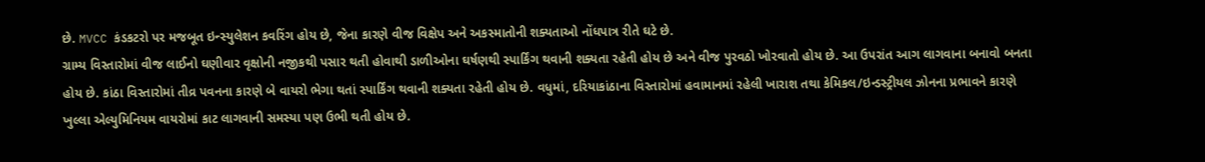છે. MVCC કંડકટરો પર મજબૂત ઇન્સ્યુલેશન કવરિંગ હોય છે, જેના કારણે વીજ વિક્ષેપ અને અકસ્માતોની શક્યતાઓ નોંધપાત્ર રીતે ઘટે છે.
ગ્રામ્ય વિસ્તારોમાં વીજ લાઈનો ઘણીવાર વૃક્ષોની નજીકથી પસાર થતી હોવાથી ડાળીઓના ઘર્ષણથી સ્પાર્કિંગ થવાની શક્યતા રહેતી હોય છે અને વીજ પુરવઠો ખોરવાતો હોય છે. આ ઉપરાંત આગ લાગવાના બનાવો બનતા હોય છે. કાંઠા વિસ્તારોમાં તીવ્ર પવનના કારણે બે વાયરો ભેગા થતાં સ્પાર્કિંગ થવાની શક્યતા રહેતી હોય છે. વધુમાં, દરિયાકાંઠાના વિસ્તારોમાં હવામાનમાં રહેલી ખારાશ તથા કેમિકલ/ઇન્ડસ્ટ્રીયલ ઝોનના પ્રભાવને કારણે ખુલ્લા એલ્યુમિનિયમ વાયરોમાં કાટ લાગવાની સમસ્યા પણ ઉભી થતી હોય છે.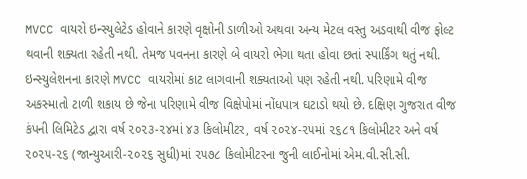MVCC વાયરો ઇન્સ્યુલેટેડ હોવાને કારણે વૃક્ષોની ડાળીઓ અથવા અન્ય મેટલ વસ્તુ અડવાથી વીજ ફોલ્ટ થવાની શક્યતા રહેતી નથી. તેમજ પવનના કારણે બે વાયરો ભેગા થતા હોવા છતાં સ્પાર્કિંગ થતું નથી. ઇન્સ્યુલેશનના કારણે MVCC વાયરોમાં કાટ લાગવાની શક્યતાઓ પણ રહેતી નથી. પરિણામે વીજ અકસ્માતો ટાળી શકાય છે જેના પરિણામે વીજ વિક્ષેપોમાં નોંધપાત્ર ઘટાડો થયો છે. દક્ષિણ ગુજરાત વીજ કંપની લિમિટેડ દ્વારા વર્ષ ૨૦૨૩-૨૪માં ૪૩ કિલોમીટર, વર્ષ ૨૦૨૪-૨૫માં ૨૬૮૧ કિલોમીટર અને વર્ષ ૨૦૨૫-૨૬ (જાન્યુઆરી-૨૦૨૬ સુધી)માં ૨૫૭૮ કિલોમીટરના જુની લાઈનોમાં એમ.વી.સી.સી.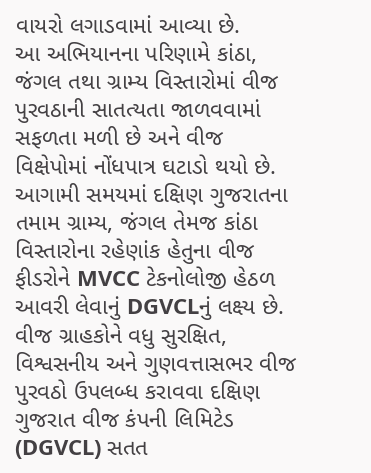વાયરો લગાડવામાં આવ્યા છે.
આ અભિયાનના પરિણામે કાંઠા, જંગલ તથા ગ્રામ્ય વિસ્તારોમાં વીજ પુરવઠાની સાતત્યતા જાળવવામાં સફળતા મળી છે અને વીજ વિક્ષેપોમાં નોંધપાત્ર ઘટાડો થયો છે. આગામી સમયમાં દક્ષિણ ગુજરાતના તમામ ગ્રામ્ય, જંગલ તેમજ કાંઠા વિસ્તારોના રહેણાંક હેતુના વીજ ફીડરોને MVCC ટેકનોલોજી હેઠળ આવરી લેવાનું DGVCLનું લક્ષ્ય છે. વીજ ગ્રાહકોને વધુ સુરક્ષિત, વિશ્વસનીય અને ગુણવત્તાસભર વીજ પુરવઠો ઉપલબ્ધ કરાવવા દક્ષિણ ગુજરાત વીજ કંપની લિમિટેડ (DGVCL) સતત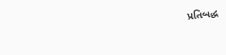પ્રતિબદ્ધ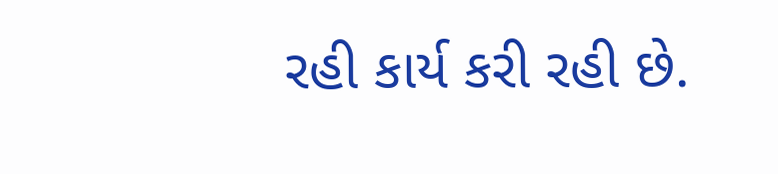રહી કાર્ય કરી રહી છે.